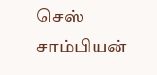செஸ் சாம்பியன்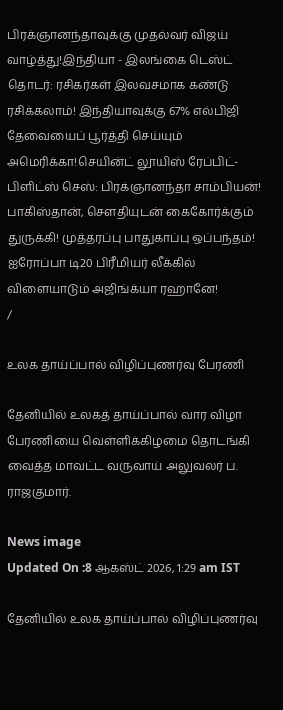பிரக்ஞானந்தாவுக்கு முதல்வர் விஜய் வாழ்த்து!இந்தியா - இலங்கை டெஸ்ட் தொடர்: ரசிகர்கள் இலவசமாக கண்டு ரசிக்கலாம்! இந்தியாவுக்கு 67% எல்பிஜி தேவையைப் பூர்த்தி செய்யும் அமெரிக்கா!செயின்ட் லூயிஸ் ரேப்பிட்- பிளிட்ஸ் செஸ்: பிரக்ஞானந்தா சாம்பியன்! பாகிஸ்தான், சௌதியுடன் கைகோர்க்கும் துருக்கி! முத்தரப்பு பாதுகாப்பு ஒப்பந்தம்! ஐரோப்பா டி20 பிரீமியர் லீக்கில் விளையாடும் அஜிங்க்யா ரஹானே!
/

உலக தாய்ப்பால் விழிப்புணர்வு பேரணி

தேனியில் உலகத் தாய்ப்பால் வார விழா பேரணியை வெள்ளிக்கிழமை தொடங்கி வைத்த மாவட்ட வருவாய் அலுவலர் ப. ராஜகுமார்.

News image
Updated On :8 ஆகஸ்ட் 2026, 1:29 am IST

தேனியில் உலக தாய்ப்பால் விழிப்புணர்வு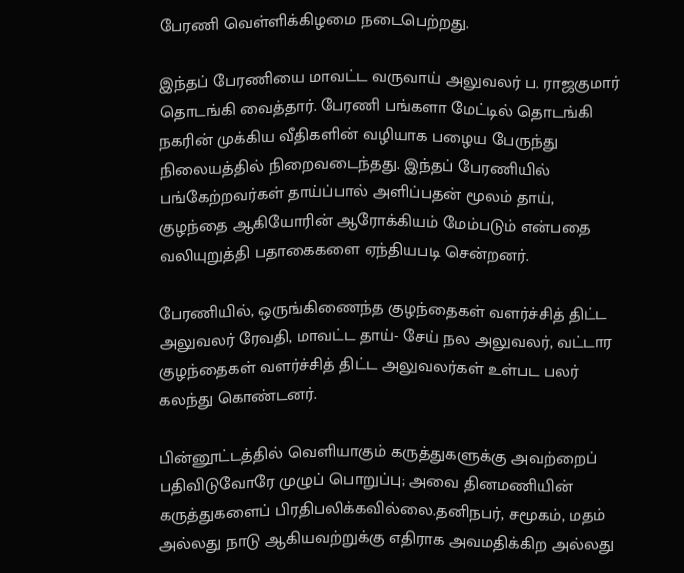பேரணி வெள்ளிக்கிழமை நடைபெற்றது.

இந்தப் பேரணியை மாவட்ட வருவாய் அலுவலர் ப. ராஜகுமார் தொடங்கி வைத்தார். பேரணி பங்களா மேட்டில் தொடங்கி நகரின் முக்கிய வீதிகளின் வழியாக பழைய பேருந்து நிலையத்தில் நிறைவடைந்தது. இந்தப் பேரணியில் பங்கேற்றவர்கள் தாய்ப்பால் அளிப்பதன் மூலம் தாய், குழந்தை ஆகியோரின் ஆரோக்கியம் மேம்படும் என்பதை வலியுறுத்தி பதாகைகளை ஏந்தியபடி சென்றனர்.

பேரணியில், ஒருங்கிணைந்த குழந்தைகள் வளர்ச்சித் திட்ட அலுவலர் ரேவதி, மாவட்ட தாய்- சேய் நல அலுவலர், வட்டார குழந்தைகள் வளர்ச்சித் திட்ட அலுவலர்கள் உள்பட பலர் கலந்து கொண்டனர்.

பின்னூட்டத்தில் வெளியாகும் கருத்துகளுக்கு அவற்றைப் பதிவிடுவோரே முழுப் பொறுப்பு; அவை தினமணியின் கருத்துகளைப் பிரதிபலிக்கவில்லை.தனிநபர், சமூகம், மதம் அல்லது நாடு ஆகியவற்றுக்கு எதிராக அவமதிக்கிற அல்லது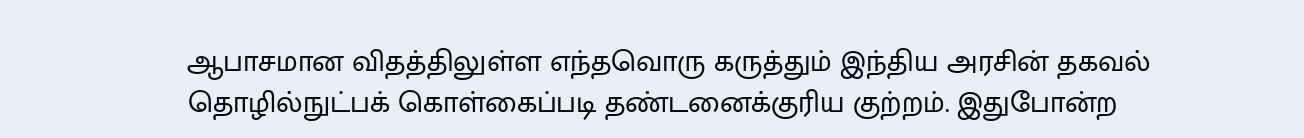ஆபாசமான விதத்திலுள்ள எந்தவொரு கருத்தும் இந்திய அரசின் தகவல் தொழில்நுட்பக் கொள்கைப்படி தண்டனைக்குரிய குற்றம். இதுபோன்ற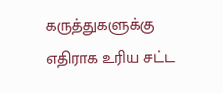கருத்துகளுக்கு எதிராக உரிய சட்ட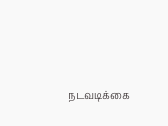நடவடிக்கை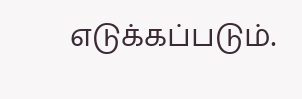எடுக்கப்படும்.